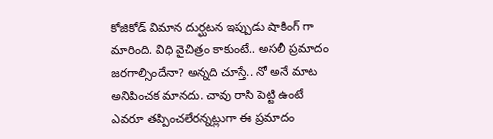కోజికోడ్ విమాన దుర్ఘటన ఇప్పుడు షాకింగ్ గా మారింది. విధి వైచిత్రం కాకుంటే.. అసలీ ప్రమాదం జరగాల్సిందేనా? అన్నది చూస్తే.. నో అనే మాట అనిపించక మానదు. చావు రాసి పెట్టి ఉంటే ఎవరూ తప్పించలేరన్నట్లుగా ఈ ప్రమాదం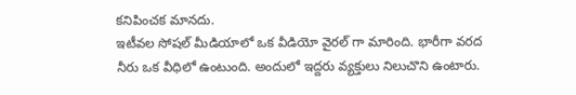కనిపించక మానదు.
ఇటీవల సోషల్ మీడియాలో ఒక వీడియో వైరల్ గా మారింది. భారీగా వరద నీరు ఒక వీధిలో ఉంటుంది. అందులో ఇద్దరు వ్యక్తులు నిలుచొని ఉంటారు.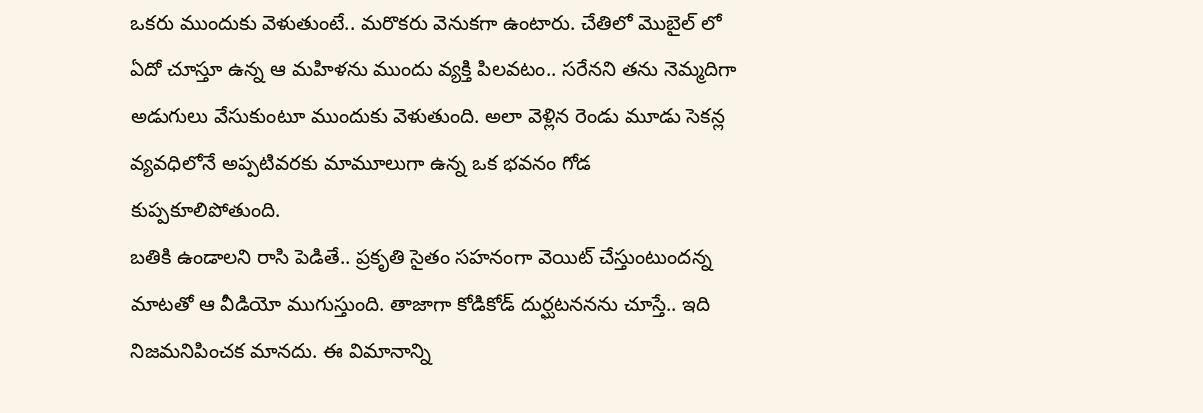ఒకరు ముందుకు వెళుతుంటే.. మరొకరు వెనుకగా ఉంటారు. చేతిలో మొబైల్ లో ఏదో చూస్తూ ఉన్న ఆ మహిళను ముందు వ్యక్తి పిలవటం.. సరేనని తను నెమ్మదిగా అడుగులు వేసుకుంటూ ముందుకు వెళుతుంది. అలా వెళ్లిన రెండు మూడు సెకన్ల వ్యవధిలోనే అప్పటివరకు మామూలుగా ఉన్న ఒక భవనం గోడ కుప్పకూలిపోతుంది.
బతికి ఉండాలని రాసి పెడితే.. ప్రకృతి సైతం సహనంగా వెయిట్ చేస్తుంటుందన్న మాటతో ఆ వీడియో ముగుస్తుంది. తాజాగా కోడికోడ్ దుర్ఘటననను చూస్తే.. ఇది నిజమనిపించక మానదు. ఈ విమానాన్ని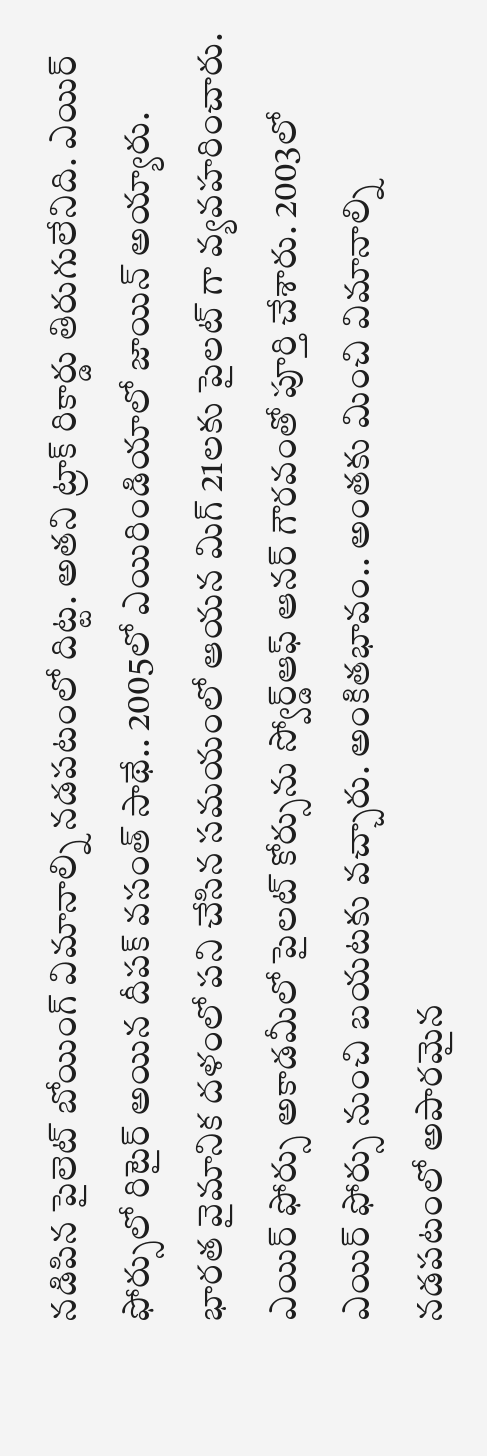నడిపిన పైలెట్ బోయింగ్ విమానాల్ని నడపటంలో దిట్ట. అతని ట్రాక్ రికార్డు తిరుగులేనిది. ఎయిర్ ఫోర్సులో రిటైర్ అయిన దీపక్ వసంత్ సాథే.. 2005లో ఎయిరిండియాలో జాయిన్ అయ్యారు.
భారత వైమానిక దళంలో పని చేసిన సమయంలో ఆయన మిగ్ 21లకు పైలట్ గా వ్యవహరించారు. ఎయిర్ ఫోర్సు అకాడమీలో పైలట్ కోర్సును స్వోర్డ్ఆఫ్ ఆనర్ గౌరవంతో పూర్తి చేశారు. 2003లో ఎయిర్ ఫోర్సు నుంచి బయటకు వచ్చారు. అంకితభావం.. అంతకు మించి విమానాల్ని నడపటంలో అపారమైన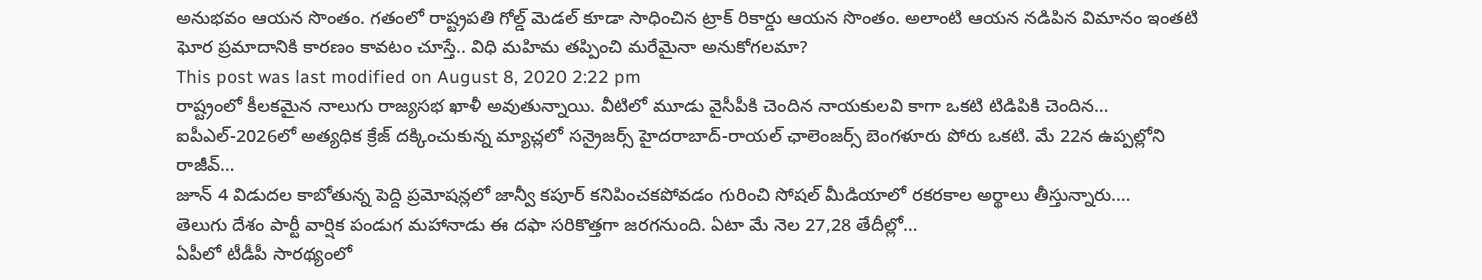అనుభవం ఆయన సొంతం. గతంలో రాష్ట్రపతి గోల్డ్ మెడల్ కూడా సాధించిన ట్రాక్ రికార్డు ఆయన సొంతం. అలాంటి ఆయన నడిపిన విమానం ఇంతటి ఘోర ప్రమాదానికి కారణం కావటం చూస్తే.. విధి మహిమ తప్పించి మరేమైనా అనుకోగలమా?
This post was last modified on August 8, 2020 2:22 pm
రాష్ట్రంలో కీలకమైన నాలుగు రాజ్యసభ ఖాళీ అవుతున్నాయి. వీటిలో మూడు వైసీపీకి చెందిన నాయకులవి కాగా ఒకటి టిడిపికి చెందిన…
ఐపీఎల్-2026లో అత్యధిక క్రేజ్ దక్కించుకున్న మ్యాచ్లలో సన్రైజర్స్ హైదరాబాద్-రాయల్ ఛాలెంజర్స్ బెంగళూరు పోరు ఒకటి. మే 22న ఉప్పల్లోని రాజీవ్…
జూన్ 4 విడుదల కాబోతున్న పెద్ది ప్రమోషన్లలో జాన్వీ కపూర్ కనిపించకపోవడం గురించి సోషల్ మీడియాలో రకరకాల అర్థాలు తీస్తున్నారు.…
తెలుగు దేశం పార్టీ వార్షిక పండుగ మహానాడు ఈ దఫా సరికొత్తగా జరగనుంది. ఏటా మే నెల 27,28 తేదీల్లో…
ఏపీలో టీడీపీ సారథ్యంలో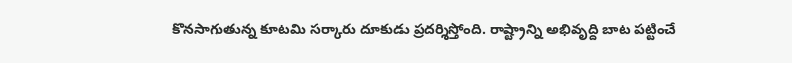కొనసాగుతున్న కూటమి సర్కారు దూకుడు ప్రదర్శిస్తోంది. రాష్ట్రాన్ని అభివృద్ది బాట పట్టించే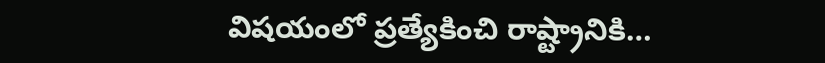విషయంలో ప్రత్యేకించి రాష్ట్రానికి…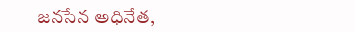జనసేన అధినేత,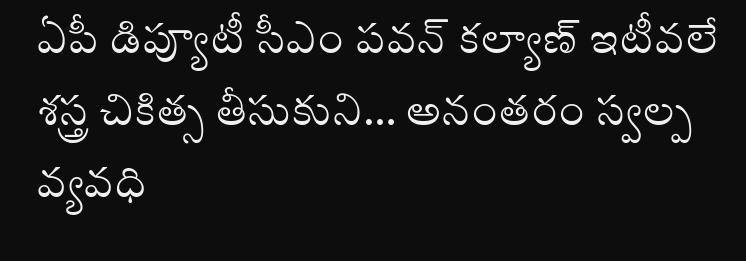ఏపీ డిప్యూటీ సీఎం పవన్ కల్యాణ్ ఇటీవలే శస్త్ర చికిత్స తీసుకుని… అనంతరం స్వల్ప వ్యవధి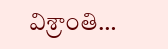విశ్రాంతి…